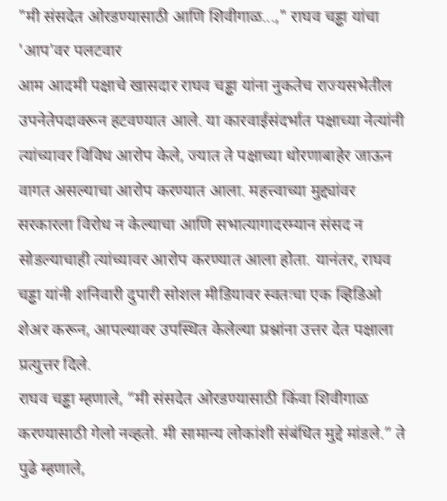"मी संसदेत ओरडण्यासाठी आणि शिवीगाळ...," राघव चड्ढा यांचा 'आप'वर पलटवार
आम आदमी पक्षाचे खासदार राघव चड्ढा यांना नुकतेच राज्यसभेतील उपनेतेपदावरून हटवण्यात आले. या कारवाईसंदर्भात पक्षाच्या नेत्यांनी त्यांच्यावर विविध आरोप केले, ज्यात ते पक्षाच्या धोरणाबाहेर जाऊन वागत असल्याचा आरोप करण्यात आला. महत्त्वाच्या मुद्द्यांवर सरकारला विरोध न केल्याचा आणि सभात्यागादरम्यान संसद न सोडल्याचाही त्यांच्यावर आरोप करण्यात आला होता. यानंतर, राघव चड्ढा यांनी शनिवारी दुपारी सोशल मीडियावर स्वतःचा एक व्हिडिओ शेअर करून, आपल्यावर उपस्थित केलेल्या प्रश्नांना उत्तर देत पक्षाला प्रत्युत्तर दिले.
राघव चड्ढा म्हणाले, “मी संसदेत ओरडण्यासाठी किंवा शिवीगाळ करण्यासाठी गेलो नव्हतो. मी सामान्य लोकांशी संबंधित मुद्दे मांडले.” ते पुढे म्हणाले,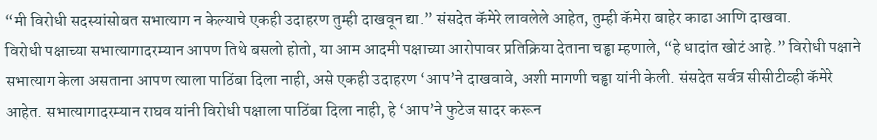“मी विरोधी सदस्यांसोबत सभात्याग न केल्याचे एकही उदाहरण तुम्ही दाखवून द्या.” संसदेत कॅमेरे लावलेले आहेत, तुम्ही कॅमेरा बाहेर काढा आणि दाखवा.
विरोधी पक्षाच्या सभात्यागादरम्यान आपण तिथे बसलो होतो, या आम आदमी पक्षाच्या आरोपावर प्रतिक्रिया देताना चड्ढा म्हणाले, “हे धादांत खोटं आहे.” विरोधी पक्षाने सभात्याग केला असताना आपण त्याला पाठिंबा दिला नाही, असे एकही उदाहरण ‘आप’ने दाखवावे, अशी मागणी चड्ढा यांनी केली. संसदेत सर्वत्र सीसीटीव्ही कॅमेरे आहेत. सभात्यागादरम्यान राघव यांनी विरोधी पक्षाला पाठिंबा दिला नाही, हे ‘आप’ने फुटेज सादर करून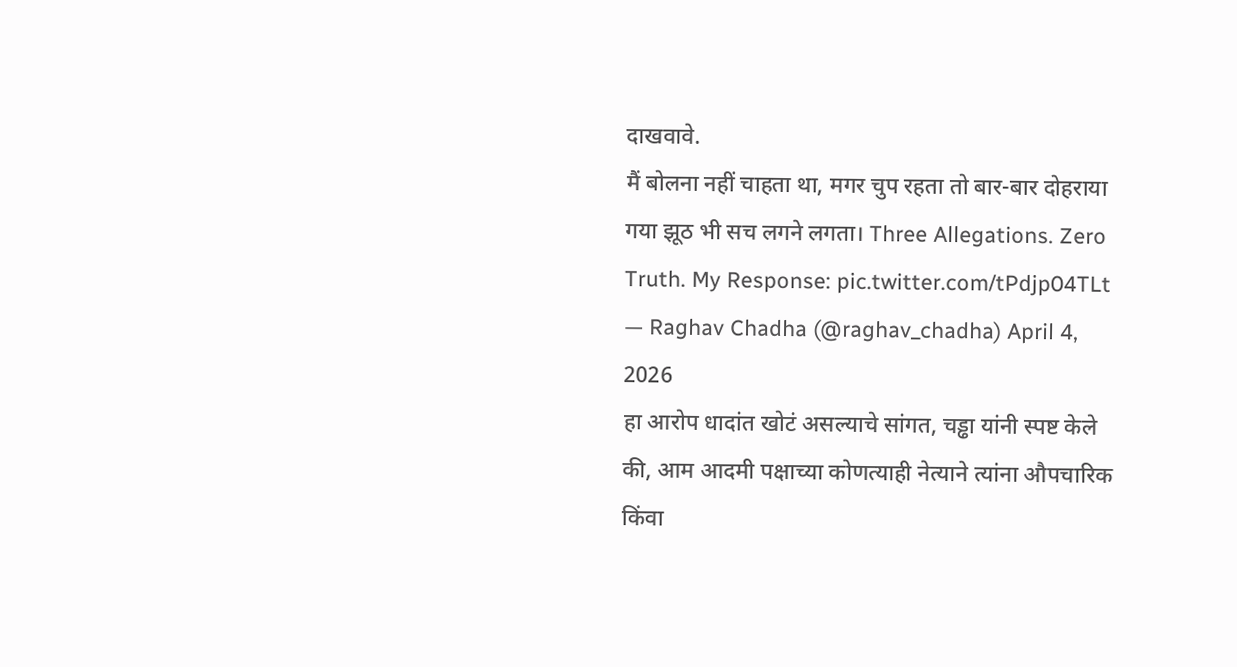दाखवावे.
मैं बोलना नहीं चाहता था, मगर चुप रहता तो बार-बार दोहराया गया झूठ भी सच लगने लगता। Three Allegations. Zero Truth. My Response: pic.twitter.com/tPdjp04TLt — Raghav Chadha (@raghav_chadha) April 4, 2026
हा आरोप धादांत खोटं असल्याचे सांगत, चड्ढा यांनी स्पष्ट केले की, आम आदमी पक्षाच्या कोणत्याही नेत्याने त्यांना औपचारिक किंवा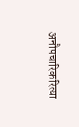अनौपचारिकरित्या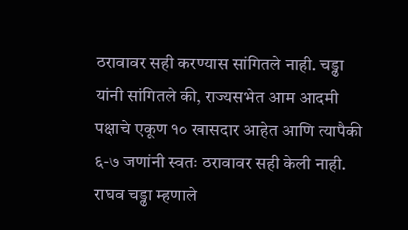ठरावावर सही करण्यास सांगितले नाही. चड्ढा यांनी सांगितले की, राज्यसभेत आम आदमी पक्षाचे एकूण १० खासदार आहेत आणि त्यापैकी ६-७ जणांनी स्वतः ठरावावर सही केली नाही. राघव चड्ढा म्हणाले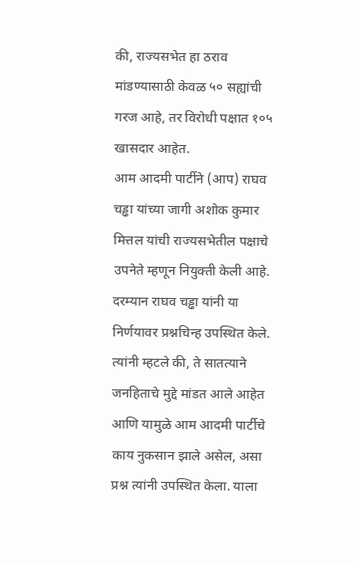की, राज्यसभेत हा ठराव मांडण्यासाठी केवळ ५० सह्यांची गरज आहे, तर विरोधी पक्षात १०५ खासदार आहेत.
आम आदमी पार्टीने (आप) राघव चड्ढा यांच्या जागी अशोक कुमार मित्तल यांची राज्यसभेतील पक्षाचे उपनेते म्हणून नियुक्ती केली आहे. दरम्यान राघव चड्ढा यांनी या निर्णयावर प्रश्नचिन्ह उपस्थित केले. त्यांनी म्हटले की, ते सातत्याने जनहिताचे मुद्दे मांडत आले आहेत आणि यामुळे आम आदमी पार्टीचे काय नुकसान झाले असेल, असा प्रश्न त्यांनी उपस्थित केला. याला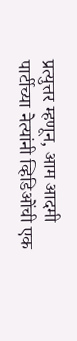प्रत्युत्तर म्हणून, आम आदमी पार्टीच्या नेत्यांनी व्हिडिओंची एक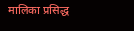मालिका प्रसिद्ध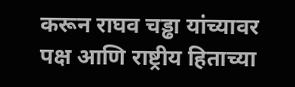करून राघव चड्ढा यांच्यावर पक्ष आणि राष्ट्रीय हिताच्या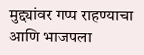मुद्द्यांवर गप्प राहण्याचा आणि भाजपला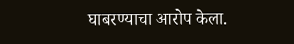घाबरण्याचा आरोप केला.